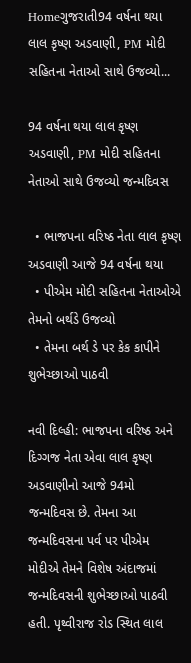Homeગુજરાતી94 વર્ષના થયા લાલ કૃષ્ણ અડવાણી, PM મોદી સહિતના નેતાઓ સાથે ઉજવ્યો...

94 વર્ષના થયા લાલ કૃષ્ણ અડવાણી, PM મોદી સહિતના નેતાઓ સાથે ઉજવ્યો જન્મદિવસ

  • ભાજપના વરિષ્ઠ નેતા લાલ કૃષ્ણ અડવાણી આજે 94 વર્ષના થયા
  • પીએમ મોદી સહિતના નેતાઓએ તેમનો બર્થડે ઉજવ્યો
  • તેમના બર્થ ડે પર કેક કાપીને શુભેચ્છાઓ પાઠવી

નવી દિલ્હી: ભાજપના વરિષ્ઠ અને દિગ્ગજ નેતા એવા લાલ કૃષ્ણ અડવાણીનો આજે 94મો જન્મદિવસ છે. તેમના આ જન્મદિવસના પર્વ પર પીએમ મોદીએ તેમને વિશેષ અંદાજમાં જન્મદિવસની શુભેચ્છાઓ પાઠવી હતી. પૃથ્વીરાજ રોડ સ્થિત લાલ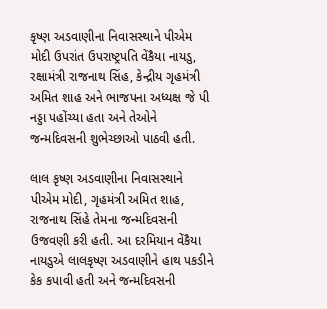કૃષ્ણ અડવાણીના નિવાસસ્થાને પીએમ મોદી ઉપરાંત ઉપરાષ્ટ્રપતિ વેંકૈયા નાયડુ, રક્ષામંત્રી રાજનાથ સિંહ, કેન્દ્રીય ગૃહમંત્રી અમિત શાહ અને ભાજપના અધ્યક્ષ જે પી નડ્ડા પહોંચ્યા હતા અને તેઓને જન્મદિવસની શુભેચ્છાઓ પાઠવી હતી.

લાલ કૃષ્ણ અડવાણીના નિવાસસ્થાને પીએમ મોદી, ગૃહમંત્રી અમિત શાહ, રાજનાથ સિંહે તેમના જન્મદિવસની ઉજવણી કરી હતી. આ દરમિયાન વેંકૈયા નાયડુએ લાલકૃષ્ણ અડવાણીને હાથ પકડીને કેક કપાવી હતી અને જન્મદિવસની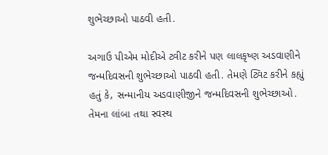શુભેચ્છાઓ પાઠવી હતી.

અગાઉ પીએમ મોદીએ ટ્વીટ કરીને પણ લાલકૃષ્ણ અડવાણીને જન્મદિવસની શુભેચ્છાઓ પાઠવી હતી. તેમણે ટ્વિટ કરીને કહ્યું હતું કે, સન્માનીય અડવાણીજીને જન્મદિવસની શુભેચ્છાઓ. તેમના લાંબા તથા સ્વસ્થ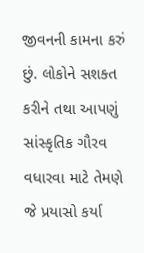જીવનની કામના કરું છું. લોકોને સશક્ત કરીને તથા આપણું સાંસ્કૃતિક ગૌરવ વધારવા માટે તેમણે જે પ્રયાસો કર્યા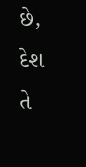છે, દેશ તે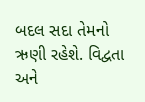બદલ સદા તેમનો ઋણી રહેશે. વિદ્વતા અને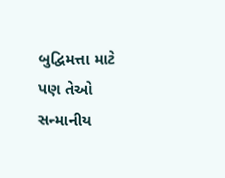બુદ્વિમત્તા માટે પણ તેઓ સન્માનીય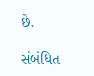છે.

સંબંધિત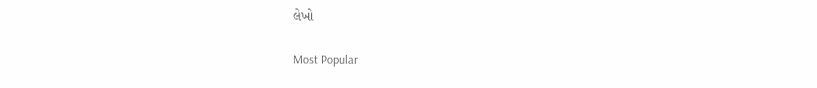લેખો

Most Popular